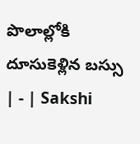పొలాల్లోకి దూసుకెళ్లిన బస్సు | - | Sakshi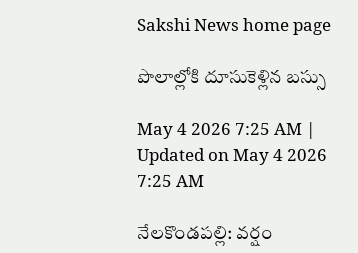Sakshi News home page

పొలాల్లోకి దూసుకెళ్లిన బస్సు

May 4 2026 7:25 AM | Updated on May 4 2026 7:25 AM

నేలకొండపల్లి: వర్షం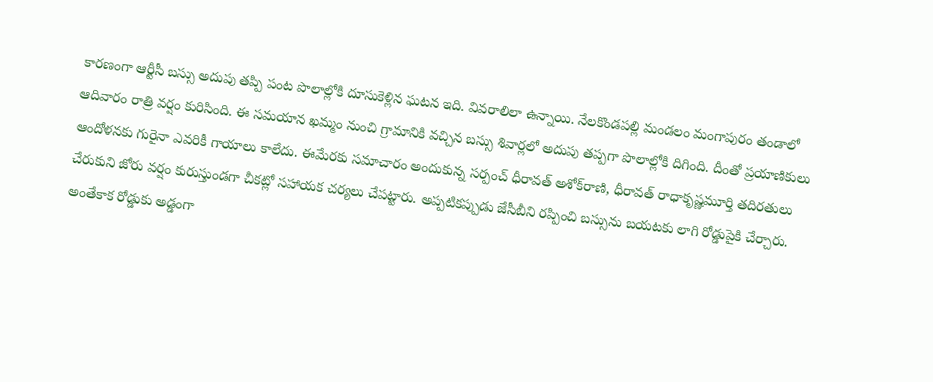కారణంగా ఆర్టీసీ బస్సు అదుపు తప్పి పంట పొలాల్లోకి దూసుకెళ్లిన ఘటన ఇది. వివరాలిలా ఉన్నాయి. నేలకొండపల్లి మండలం మంగాపురం తండాలో ఆదివారం రాత్రి వర్షం కురిసింది. ఈ సమయాన ఖమ్మం నుంచి గ్రామానికి వచ్చిన బస్సు శివార్లలో అదుపు తప్పగా పొలాల్లోకి దిగింది. దీంతో ప్రయాణికులు ఆందోళనకు గురైనా ఎవరికీ గాయాలు కాలేదు. ఈమేరకు సమాచారం అందుకున్న సర్పంచ్‌ ధీరావత్‌ అశోక్‌రాణి, ధీరావత్‌ రాధాకృష్ణమూర్తి తదిరతులు చేరుకుని జోరు వర్షం కురుస్తుండగా చీకట్లో సహాయక చర్యలు చేపట్టారు. అప్పటికప్పుడు జేసీబీని రప్పించి బస్సును బయటకు లాగి రోడ్డుపైకి చేర్చారు. అంతేకాక రోడ్డుకు అడ్డంగా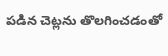పడిన చెట్లను తొలగించడంతో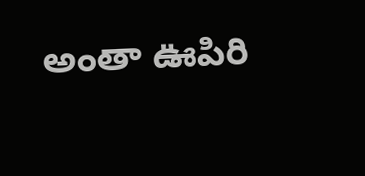అంతా ఊపిరి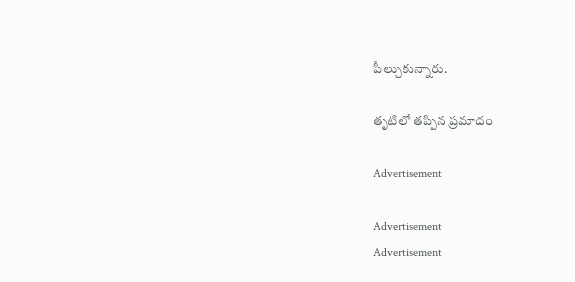పీల్చుకున్నారు.

తృటిలో తప్పిన ప్రమాదం

Advertisement

Advertisement
Advertisement